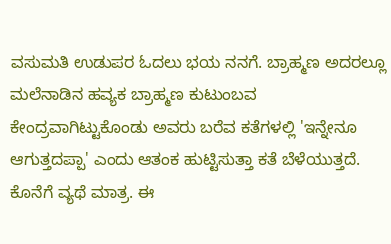ವಸುಮತಿ ಉಡುಪರ ಓದಲು ಭಯ ನನಗೆ. ಬ್ರಾಹ್ಮಣ ಅದರಲ್ಲೂ ಮಲೆನಾಡಿನ ಹವ್ಯಕ ಬ್ರಾಹ್ಮಣ ಕುಟುಂಬವ ಕೇಂದ್ರವಾಗಿಟ್ಟುಕೊಂಡು ಅವರು ಬರೆವ ಕತೆಗಳಲ್ಲಿ 'ಇನ್ನೇನೂ ಆಗುತ್ತದಪ್ಪಾ' ಎಂದು ಆತಂಕ ಹುಟ್ಟಿಸುತ್ತಾ ಕತೆ ಬೆಳೆಯುತ್ತದೆ. ಕೊನೆಗೆ ವ್ಯಥೆ ಮಾತ್ರ. ಈ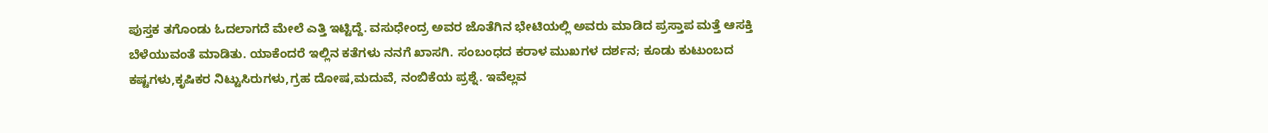ಪುಸ್ತಕ ತಗೊಂಡು ಓದಲಾಗದೆ ಮೇಲೆ ಎತ್ತಿ ಇಟ್ಟಿದ್ದೆ. ವಸುಧೇಂದ್ರ ಅವರ ಜೊತೆಗಿನ ಭೇಟಿಯಲ್ಲಿ ಅವರು ಮಾಡಿದ ಪ್ರಸ್ತಾಪ ಮತ್ತೆ ಆಸಕ್ತಿ ಬೆಳೆಯುವಂತೆ ಮಾಡಿತು. ಯಾಕೆಂದರೆ ಇಲ್ಲಿನ ಕತೆಗಳು ನನಗೆ ಖಾಸಗಿ. ಸಂಬಂಧದ ಕರಾಳ ಮುಖಗಳ ದರ್ಶನ; ಕೂಡು ಕುಟುಂಬದ ಕಷ್ಟಗಳು,ಕೃಷಿಕರ ನಿಟ್ಟುಸಿರುಗಳು,ಗ್ರಹ ದೋಷ,ಮದುವೆ, ನಂಬಿಕೆಯ ಪ್ರಶ್ನೆ. ಇವೆಲ್ಲವ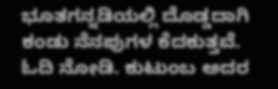ಭೂತಗನ್ನಡಿಯಲ್ಲಿ ದೊಡ್ಡದಾಗಿ ಕಂಡು ನೆನಪುಗಳ ಕೆದಕುತ್ತವೆ.
ಓದಿ ನೋಡಿ. ಕುಟುಂಬ ಅದರ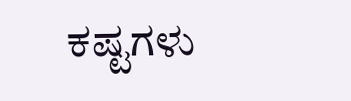ಕಷ್ಟಗಳು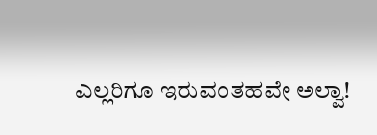ಎಲ್ಲರಿಗೂ ಇರುವಂತಹವೇ ಅಲ್ವಾ!